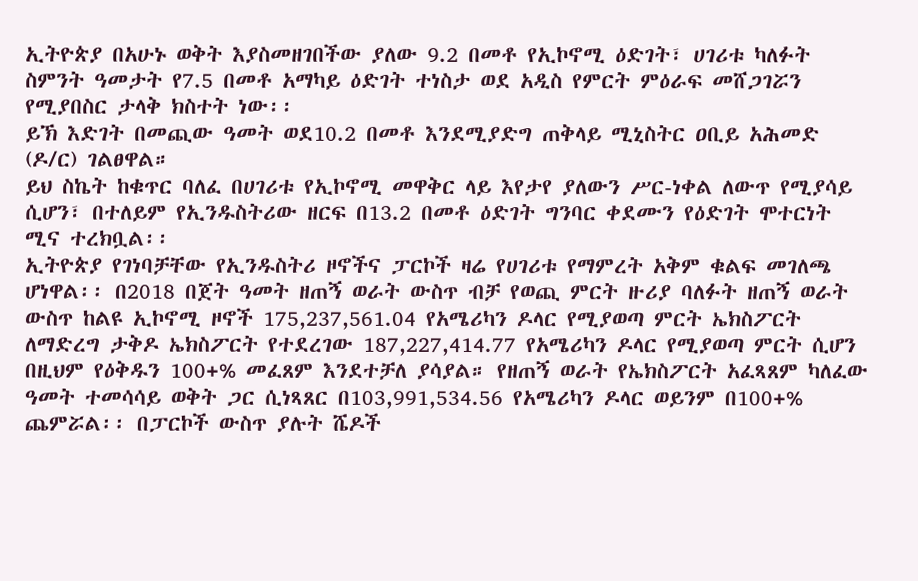ኢትዮጵያ በአሁኑ ወቅት እያስመዘገበችው ያለው 9.2 በመቶ የኢኮኖሚ ዕድገት፣ ሀገሪቱ ካለፉት ስምንት ዓመታት የ7.5 በመቶ አማካይ ዕድገት ተነስታ ወደ አዲስ የምርት ምዕራፍ መሸጋገሯን የሚያበስር ታላቅ ክስተት ነው፡፡
ይኽ እድገት በመጪው ዓመት ወደ10.2 በመቶ እንደሚያድግ ጠቅላይ ሚኒስትር ዐቢይ አሕመድ (ዶ/ር) ገልፀዋል።
ይህ ስኬት ከቁጥር ባለፈ በሀገሪቱ የኢኮኖሚ መዋቅር ላይ እየታየ ያለውን ሥር-ነቀል ለውጥ የሚያሳይ ሲሆን፣ በተለይም የኢንዱስትሪው ዘርፍ በ13.2 በመቶ ዕድገት ግንባር ቀደሙን የዕድገት ሞተርነት ሚና ተረክቧል፡፡
ኢትዮጵያ የገነባቻቸው የኢንዱስትሪ ዞኖችና ፓርኮች ዛሬ የሀገሪቱ የማምረት አቅም ቁልፍ መገለጫ ሆነዋል፡፡ በ2018 በጀት ዓመት ዘጠኝ ወራት ውስጥ ብቻ የወጪ ምርት ዙሪያ ባለፉት ዘጠኝ ወራት ውስጥ ከልዩ ኢኮኖሚ ዞኖች 175,237,561.04 የአሜሪካን ዶላር የሚያወጣ ምርት ኤክስፖርት ለማድረግ ታቅዶ ኤክስፖርት የተደረገው 187,227,414.77 የአሜሪካን ዶላር የሚያወጣ ምርት ሲሆን በዚህም የዕቅዱን 100+% መፈጸም እንደተቻለ ያሳያል። የዘጠኝ ወራት የኤክስፖርት አፈጻጸም ካለፈው ዓመት ተመሳሳይ ወቅት ጋር ሲነጻጸር በ103,991,534.56 የአሜሪካን ዶላር ወይንም በ100+% ጨምሯል፡፡ በፓርኮች ውስጥ ያሉት ሼዶች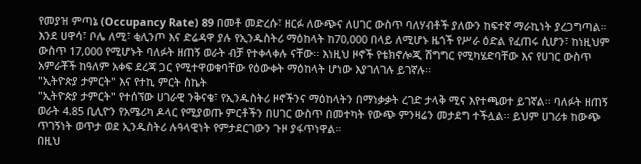የመያዝ ምጣኔ (Occupancy Rate) 89 በመቶ መድረሱ፣ ዘርፉ ለውጭና ለሀገር ውስጥ ባለሃብቶች ያለውን ከፍተኛ ማራኪነት ያረጋግጣል።
እንደ ሀዋሳ፣ ቦሌ ለሚ፣ ቂሊንጦ እና ድሬዳዋ ያሉ የኢንዱስትሪ ማዕከላት ከ70,000 በላይ ለሚሆኑ ዜጎች የሥራ ዕድል የፈጠሩ ሲሆን፣ ከነዚህም ውስጥ 17,000 የሚሆኑት ባለፉት ዘጠኝ ወራት ብቻ የተቀላቀሉ ናቸው፡፡ እነዚህ ዞኖች የቴክኖሎጂ ሽግግር የሚካሄድባቸው እና የሀገር ውስጥ አምራቾች ከዓለም አቀፍ ደረጃ ጋር የሚተዋወቁባቸው የዕውቀት ማዕከላት ሆነው እያገለገሉ ይገኛሉ፡፡
"ኢትዮጵያ ታምርት" እና የተኪ ምርት ስኬት
"ኢትዮጵያ ታምርት" የተሰኘው ሀገራዊ ንቅናቄ፣ የኢንዱስትሪ ዞኖችንና ማዕከላትን በማነቃቃት ረገድ ታላቅ ሚና እየተጫወተ ይገኛል፡፡ ባለፉት ዘጠኝ ወራት 4.85 ቢሊዮን የአሜሪካ ዶላር የሚያወጡ ምርቶችን በሀገር ውስጥ በመተካት የውጭ ምንዛሬን መታደግ ተችሏል፡፡ ይህም ሀገሪቱ ከውጭ ጥገኝነት ወጥታ ወደ ኢንዱስትሪ ሉዓላዊነት የምታደርገውን ጉዞ ያፋጥነዋል።
በዚህ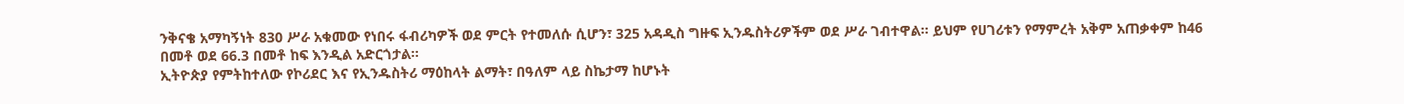ንቅናቄ አማካኝነት 830 ሥራ አቁመው የነበሩ ፋብሪካዎች ወደ ምርት የተመለሱ ሲሆን፣ 325 አዳዲስ ግዙፍ ኢንዱስትሪዎችም ወደ ሥራ ገብተዋል፡፡ ይህም የሀገሪቱን የማምረት አቅም አጠቃቀም ከ46 በመቶ ወደ 66.3 በመቶ ከፍ እንዲል አድርጎታል፡፡
ኢትዮጵያ የምትከተለው የኮሪደር እና የኢንዱስትሪ ማዕከላት ልማት፣ በዓለም ላይ ስኬታማ ከሆኑት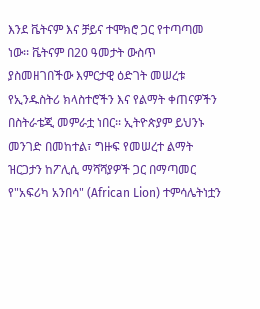እንደ ቬትናም እና ቻይና ተሞክሮ ጋር የተጣጣመ ነው፡፡ ቬትናም በ20 ዓመታት ውስጥ ያስመዘገበችው እምርታዊ ዕድገት መሠረቱ የኢንዱስትሪ ክላስተሮችን እና የልማት ቀጠናዎችን በስትራቴጂ መምራቷ ነበር፡፡ ኢትዮጵያም ይህንኑ መንገድ በመከተል፣ ግዙፍ የመሠረተ ልማት ዝርጋታን ከፖሊሲ ማሻሻያዎች ጋር በማጣመር የ"አፍሪካ አንበሳ" (African Lion) ተምሳሌትነቷን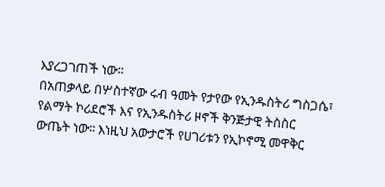እያረጋገጠች ነው፡፡
በአጠቃላይ በሦስተኛው ሩብ ዓመት የታየው የኢንዱስትሪ ግስጋሴ፣ የልማት ኮሪደሮች እና የኢንዱስትሪ ዞኖች ቅንጅታዊ ትስስር ውጤት ነው፡፡ እነዚህ አውታሮች የሀገሪቱን የኢኮኖሚ መዋቅር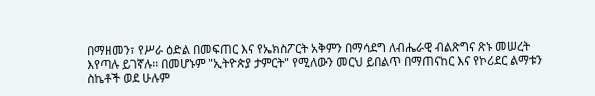በማዘመን፣ የሥራ ዕድል በመፍጠር እና የኤክስፖርት አቅምን በማሳደግ ለብሔራዊ ብልጽግና ጽኑ መሠረት እየጣሉ ይገኛሉ፡፡ በመሆኑም "ኢትዮጵያ ታምርት" የሚለውን መርህ ይበልጥ በማጠናከር እና የኮሪደር ልማቱን ስኬቶች ወደ ሁሉም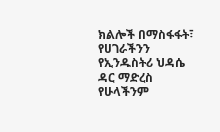ክልሎች በማስፋፋት፣ የሀገራችንን የኢንዱስትሪ ህዳሴ ዳር ማድረስ የሁላችንም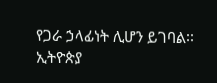የጋራ ኃላፊነት ሊሆን ይገባል፡፡
ኢትዮጵያ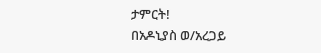ታምርት!
በአዶኒያስ ወ/አረጋይ